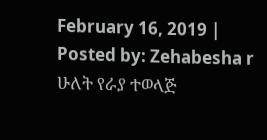February 16, 2019 | Posted by: Zehabesha r
ሁለት የራያ ተወላጅ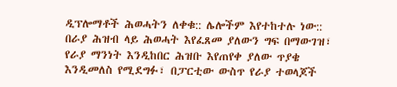ዲፕሎማቶች ሕወሓትን ለቀቁ:: ሌሎችም እየተከተሉ ነው::
በራያ ሕዝብ ላይ ሕወሓት እየፈጸመ ያለውን ግፍ በማውገዝ፣ የራያ ማንነት እንዲከበር ሕዝቡ እየጠየቀ ያለው ጥያቄ እንዲመለስ የሚደግፉ፣ በፓርቲው ውስጥ የራያ ተወላጆች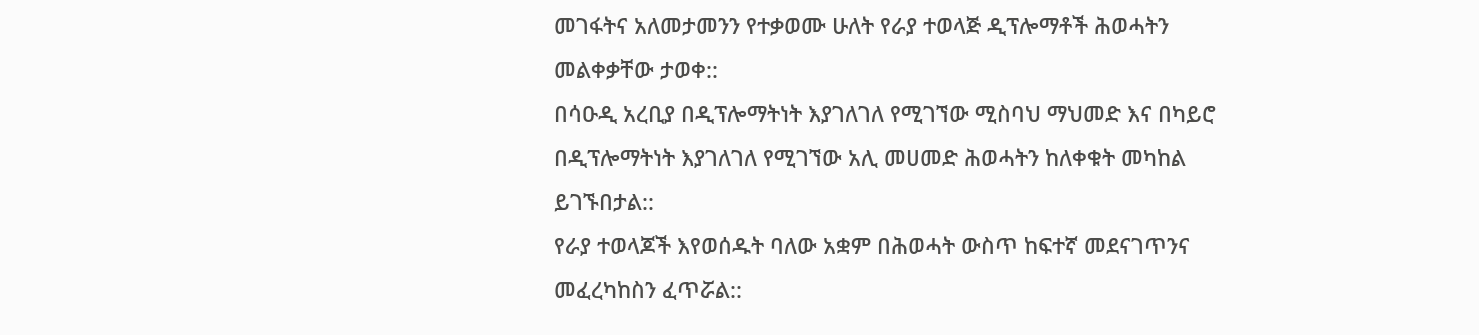መገፋትና አለመታመንን የተቃወሙ ሁለት የራያ ተወላጅ ዲፕሎማቶች ሕወሓትን መልቀቃቸው ታወቀ::
በሳዑዲ አረቢያ በዲፕሎማትነት እያገለገለ የሚገኘው ሚስባህ ማህመድ እና በካይሮ በዲፕሎማትነት እያገለገለ የሚገኘው አሊ መሀመድ ሕወሓትን ከለቀቁት መካከል ይገኙበታል::
የራያ ተወላጆች እየወሰዱት ባለው አቋም በሕወሓት ውስጥ ከፍተኛ መደናገጥንና መፈረካከስን ፈጥሯል::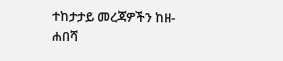ተከታታይ መረጃዎችን ከዘ-ሐበሻ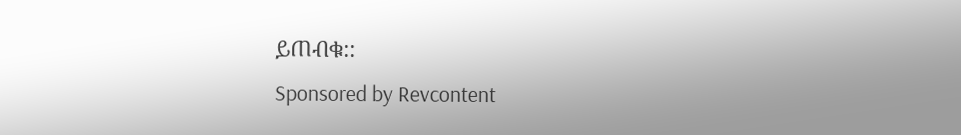ይጠብቁ::
Sponsored by Revcontent